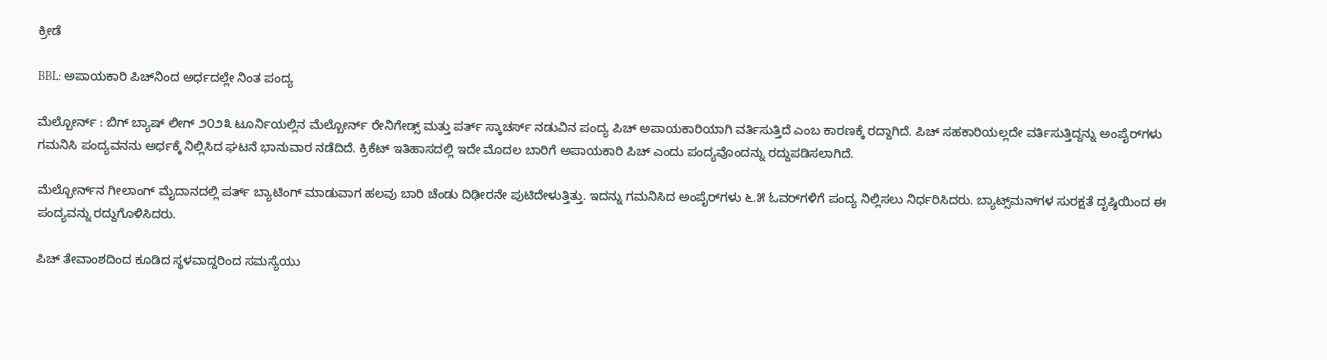ಕ್ರೀಡೆ

BBL: ಅಪಾಯಕಾರಿ ಪಿಚ್‌ನಿಂದ ಅರ್ಧದಲ್ಲೇ ನಿಂತ ಪಂದ್ಯ

ಮೆಲ್ಬೋರ್ನ್‌ : ಬಿಗ್‌ ಬ್ಯಾಷ್‌ ಲೀಗ್‌ ೨೦೨೩ ಟೂರ್ನಿಯಲ್ಲಿನ ಮೆಲ್ಬೋರ್ನ್‌ ರೇನಿಗೇಡ್ಸ್‌ ಮತ್ತು ಪರ್ತ್‌ ಸ್ಕಾಚರ್ಸ್‌ ನಡುವಿನ ಪಂದ್ಯ ಪಿಚ್‌ ಅಪಾಯಕಾರಿಯಾಗಿ ವರ್ತಿಸುತ್ತಿದೆ ಎಂಬ ಕಾರಣಕ್ಕೆ ರದ್ದಾಗಿದೆ. ಪಿಚ್‌ ಸಹಕಾರಿಯಲ್ಲದೇ ವರ್ತಿಸುತ್ತಿದ್ದನ್ನು ಅಂಪೈರ್‌ಗಳು ಗಮನಿಸಿ ಪಂದ್ಯವನನು ಅರ್ಧಕ್ಕೆ ನಿಲ್ಲಿಸಿದ ಘಟನೆ ಭಾನುವಾರ ನಡೆದಿದೆ. ಕ್ರಿಕೆಟ್‌ ಇತಿಹಾಸದಲ್ಲಿ ಇದೇ ಮೊದಲ ಬಾರಿಗೆ ಅಪಾಯಕಾರಿ ಪಿಚ್‌ ಎಂದು ಪಂದ್ಯವೊಂದನ್ನು ರದ್ದುಪಡಿಸಲಾಗಿದೆ.

ಮೆಲ್ಬೋರ್ನ್‌ನ ಗೀಲಾಂಗ್‌ ಮೈದಾನದಲ್ಲಿ ಪರ್ತ್‌ ಬ್ಯಾಟಿಂಗ್‌ ಮಾಡುವಾಗ ಹಲವು ಬಾರಿ ಚೆಂಡು ದಿಢೀರನೇ ಪುಟಿದೇಳುತ್ತಿತ್ತು. ಇದನ್ನು ಗಮನಿಸಿದ ಅಂಪೈರ್‌ಗಳು ೬.೫ ಓವರ್‌ಗಳಿಗೆ ಪಂದ್ಯ ನಿಲ್ಲಿಸಲು ನಿರ್ಧರಿಸಿದರು. ಬ್ಯಾಟ್ಸ್‌ಮನ್‌ಗಳ ಸುರಕ್ಷತೆ ದೃಷ್ಠಿಯಿಂದ ಈ ಪಂದ್ಯವನ್ನು ರದ್ದುಗೊಳಿಸಿದರು.

ಪಿಚ್‌ ತೇವಾಂಶದಿಂದ ಕೂಡಿದ ಸ್ಥಳವಾದ್ದರಿಂದ ಸಮಸ್ಯೆಯು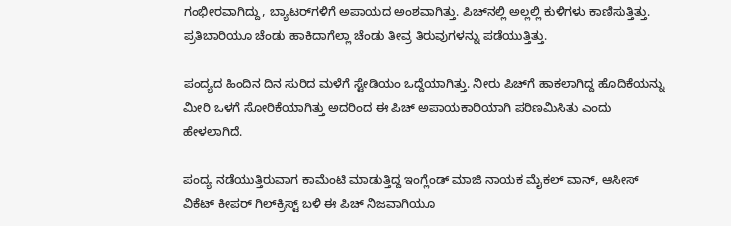ಗಂಭೀರವಾಗಿದ್ದು, ಬ್ಯಾಟರ್‌ಗಳಿಗೆ ಅಪಾಯದ ಅಂಶವಾಗಿತ್ತು. ಪಿಚ್‌ನಲ್ಲಿ ಅಲ್ಲಲ್ಲಿ ಕುಳಿಗಳು ಕಾಣಿಸುತ್ತಿತ್ತು. ಪ್ರತಿಬಾರಿಯೂ ಚೆಂಡು ಹಾಕಿದಾಗೆಲ್ಲಾ ಚೆಂಡು ತೀವ್ರ ತಿರುವುಗಳನ್ನು ಪಡೆಯುತ್ತಿತ್ತು.

ಪಂದ್ಯದ ಹಿಂದಿನ ದಿನ ಸುರಿದ ಮಳೆಗೆ ಸ್ಟೇಡಿಯಂ ಒದ್ದೆಯಾಗಿತ್ತು. ನೀರು ಪಿಚ್‌ಗೆ ಹಾಕಲಾಗಿದ್ದ ಹೊದಿಕೆಯನ್ನು ಮೀರಿ ಒಳಗೆ ಸೋರಿಕೆಯಾಗಿತ್ತು ಅದರಿಂದ ಈ ಪಿಚ್‌ ಅಪಾಯಕಾರಿಯಾಗಿ ಪರಿಣಮಿಸಿತು ಎಂದು ಹೇಳಲಾಗಿದೆ.

ಪಂದ್ಯ ನಡೆಯುತ್ತಿರುವಾಗ ಕಾಮೆಂಟಿ ಮಾಡುತ್ತಿದ್ದ ಇಂಗ್ಲೆಂಡ್‌ ಮಾಜಿ ನಾಯಕ ಮೈಕಲ್‌ ವಾನ್‌, ಆಸೀಸ್‌ ವಿಕೆಟ್‌ ಕೀಪರ್ ಗಿಲ್‌ಕ್ರಿಸ್ಟ್‌ ಬಳಿ ಈ ಪಿಚ್‌ ನಿಜವಾಗಿಯೂ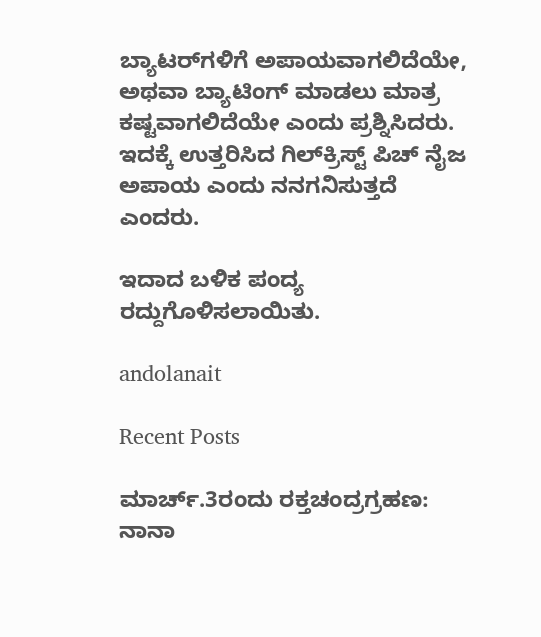ಬ್ಯಾಟರ್‌ಗಳಿಗೆ ಅಪಾಯವಾಗಲಿದೆಯೇ, ಅಥವಾ ಬ್ಯಾಟಿಂಗ್‌ ಮಾಡಲು ಮಾತ್ರ ಕಷ್ಟವಾಗಲಿದೆಯೇ ಎಂದು ಪ್ರಶ್ನಿಸಿದರು. ಇದಕ್ಕೆ ಉತ್ತರಿಸಿದ ಗಿಲ್‌ಕ್ರಿಸ್ಟ್‌ ಪಿಚ್‌ ನೈಜ ಅಪಾಯ ಎಂದು ನನಗನಿಸುತ್ತದೆ ಎಂದರು.

ಇದಾದ ಬಳಿಕ ಪಂದ್ಯ ರದ್ದುಗೊಳಿಸಲಾಯಿತು.

andolanait

Recent Posts

ಮಾರ್ಚ್.3ರಂದು ರಕ್ತಚಂದ್ರಗ್ರಹಣ: ನಾನಾ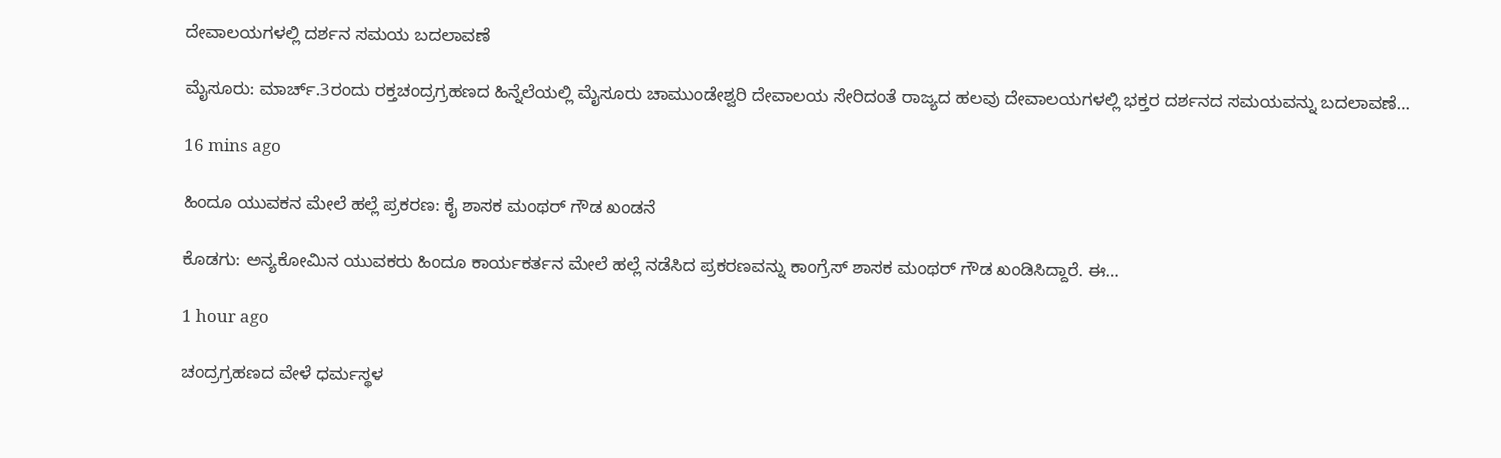ದೇವಾಲಯಗಳಲ್ಲಿ ದರ್ಶನ ಸಮಯ ಬದಲಾವಣೆ

ಮೈಸೂರು: ಮಾರ್ಚ್.3ರಂದು ರಕ್ತಚಂದ್ರಗ್ರಹಣದ ಹಿನ್ನೆಲೆಯಲ್ಲಿ ಮೈಸೂರು ಚಾಮುಂಡೇಶ್ವರಿ ದೇವಾಲಯ ಸೇರಿದಂತೆ ರಾಜ್ಯದ ಹಲವು ದೇವಾಲಯಗಳಲ್ಲಿ ಭಕ್ತರ ದರ್ಶನದ ಸಮಯವನ್ನು ಬದಲಾವಣೆ…

16 mins ago

ಹಿಂದೂ ಯುವಕನ ಮೇಲೆ ಹಲ್ಲೆ ಪ್ರಕರಣ: ಕೈ ಶಾಸಕ ಮಂಥರ್‌ ಗೌಡ ಖಂಡನೆ

ಕೊಡಗು: ಅನ್ಯಕೋಮಿನ ಯುವಕರು ಹಿಂದೂ ಕಾರ್ಯಕರ್ತನ ಮೇಲೆ ಹಲ್ಲೆ ನಡೆಸಿದ ಪ್ರಕರಣವನ್ನು ಕಾಂಗ್ರೆಸ್‌ ಶಾಸಕ ಮಂಥರ್‌ ಗೌಡ ಖಂಡಿಸಿದ್ದಾರೆ. ಈ…

1 hour ago

ಚಂದ್ರಗ್ರಹಣದ ವೇಳೆ ಧರ್ಮಸ್ಥಳ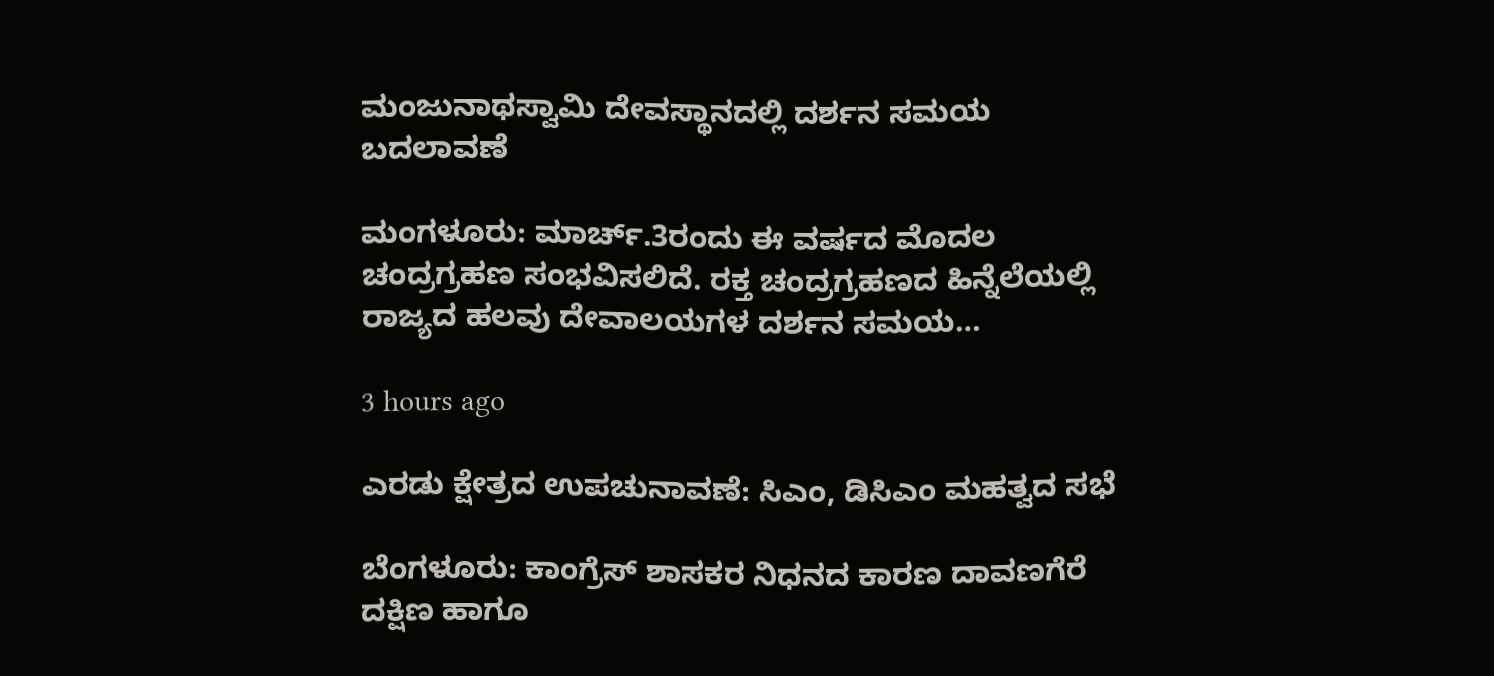ಮಂಜುನಾಥಸ್ವಾಮಿ ದೇವಸ್ಥಾನದಲ್ಲಿ ದರ್ಶನ ಸಮಯ ಬದಲಾವಣೆ

ಮಂಗಳೂರು: ಮಾರ್ಚ್.3ರಂದು ಈ ವರ್ಷದ ಮೊದಲ ಚಂದ್ರಗ್ರಹಣ ಸಂಭವಿಸಲಿದೆ. ರಕ್ತ ಚಂದ್ರಗ್ರಹಣದ ಹಿನ್ನೆಲೆಯಲ್ಲಿ ರಾಜ್ಯದ ಹಲವು ದೇವಾಲಯಗಳ ದರ್ಶನ ಸಮಯ…

3 hours ago

ಎರಡು ಕ್ಷೇತ್ರದ ಉಪಚುನಾವಣೆ: ಸಿಎಂ, ಡಿಸಿಎಂ ಮಹತ್ವದ ಸಭೆ

ಬೆಂಗಳೂರು: ಕಾಂಗ್ರೆಸ್‌ ಶಾಸಕರ ನಿಧನದ ಕಾರಣ ದಾವಣಗೆರೆ ದಕ್ಷಿಣ ಹಾಗೂ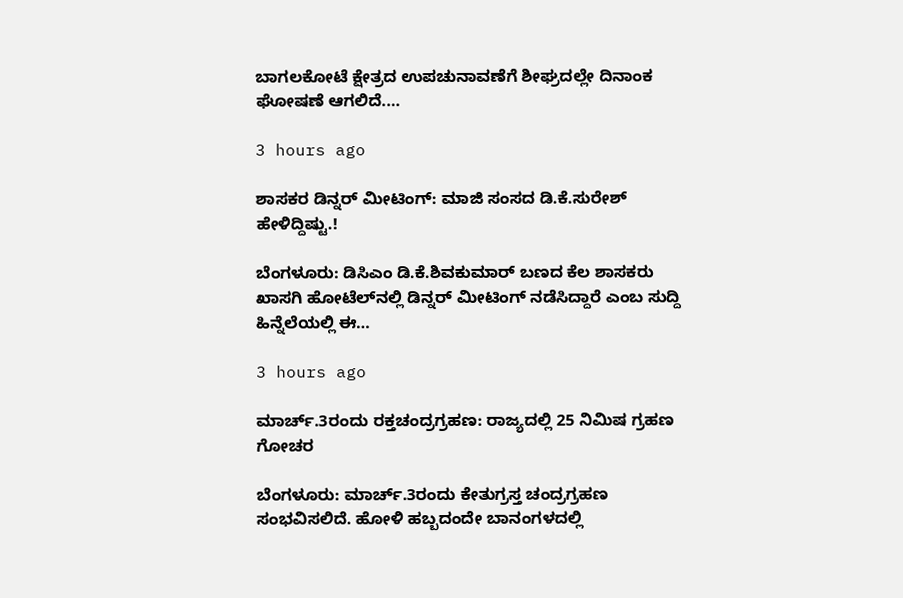ಬಾಗಲಕೋಟೆ ಕ್ಷೇತ್ರದ ಉಪಚುನಾವಣೆಗೆ ಶೀಘ್ರದಲ್ಲೇ ದಿನಾಂಕ ಘೋಷಣೆ ಆಗಲಿದೆ.…

3 hours ago

ಶಾಸಕರ ಡಿನ್ನರ್‌ ಮೀಟಿಂಗ್‌: ಮಾಜಿ ಸಂಸದ ಡಿ.ಕೆ.ಸುರೇಶ್‌ ಹೇಳಿದ್ದಿಷ್ಟು.!

ಬೆಂಗಳೂರು: ಡಿಸಿಎಂ ಡಿ.ಕೆ.ಶಿವಕುಮಾರ್‌ ಬಣದ ಕೆಲ ಶಾಸಕರು ಖಾಸಗಿ ಹೋಟೆಲ್‌ನಲ್ಲಿ ಡಿನ್ನರ್‌ ಮೀಟಿಂಗ್‌ ನಡೆಸಿದ್ದಾರೆ ಎಂಬ ಸುದ್ದಿ ಹಿನ್ನೆಲೆಯಲ್ಲಿ ಈ…

3 hours ago

ಮಾರ್ಚ್.3ರಂದು ರಕ್ತಚಂದ್ರಗ್ರಹಣ: ರಾಜ್ಯದಲ್ಲಿ 25 ನಿಮಿಷ ಗ್ರಹಣ ಗೋಚರ

ಬೆಂಗಳೂರು: ಮಾರ್ಚ್.3ರಂದು ಕೇತುಗ್ರಸ್ತ ಚಂದ್ರಗ್ರಹಣ ಸಂಭವಿಸಲಿದೆ. ಹೋಳಿ ಹಬ್ಬದಂದೇ ಬಾನಂಗಳದಲ್ಲಿ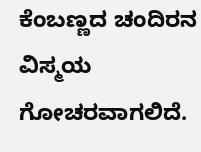ಕೆಂಬಣ್ಣದ ಚಂದಿರನ ವಿಸ್ಮಯ ಗೋಚರವಾಗಲಿದೆ.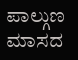ಪಾಲ್ಗುಣ ಮಾಸದ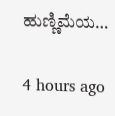ಹುಣ್ಣಿಮೆಯ…

4 hours ago